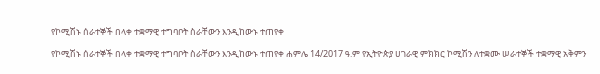የኮሚሽኑ ሰራተኞች በላቀ ተቋማዊ ተግባቦት ስራቸውን እንዲከውኑ ተጠየቀ

የኮሚሽኑ ሰራተኞች በላቀ ተቋማዊ ተግባቦት ስራቸውን እንዲከውኑ ተጠየቀ ሐምሌ 14/2017 ዓ.ም የኢትዮጵያ ሀገራዊ ምክክር ኮሚሽን ለተቋሙ ሠራተኞች ተቋማዊ አቅምን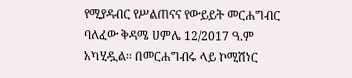የሚያዳብር የሥልጠናና የውይይት መርሐግብር ባለፈው ቅዳሜ ሀምሌ 12/2017 ዓ.ም አካሂዷል፡፡ በመርሐግብሩ ላይ ኮሚሽነር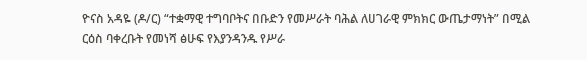ዮናስ አዳዬ (ዶ/ር) “ተቋማዊ ተግባቦትና በቡድን የመሥራት ባሕል ለሀገራዊ ምክክር ውጤታማነት” በሚል ርዕስ ባቀረቡት የመነሻ ፅሁፍ የእያንዳንዱ የሥራ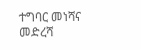ተግባር መነሻና መድረሻ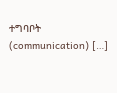ተግባቦት (communication) […]